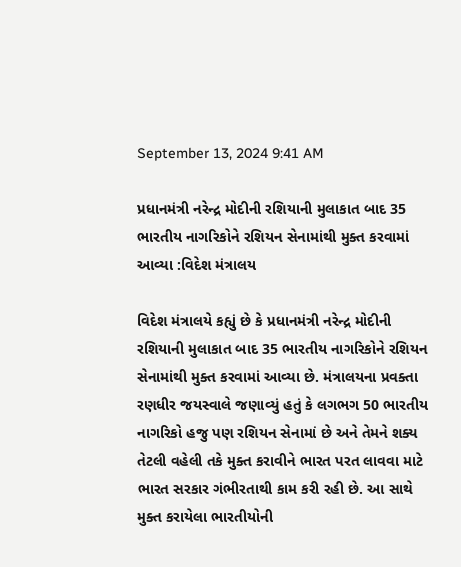September 13, 2024 9:41 AM

પ્રધાનમંત્રી નરેન્દ્ર મોદીની રશિયાની મુલાકાત બાદ 35 ભારતીય નાગરિકોને રશિયન સેનામાંથી મુક્ત કરવામાં આવ્યા :વિદેશ મંત્રાલય

વિદેશ મંત્રાલયે કહ્યું છે કે પ્રધાનમંત્રી નરેન્દ્ર મોદીની રશિયાની મુલાકાત બાદ 35 ભારતીય નાગરિકોને રશિયન સેનામાંથી મુક્ત કરવામાં આવ્યા છે. મંત્રાલયના પ્રવક્તા રણધીર જયસ્વાલે જણાવ્યું હતું કે લગભગ 50 ભારતીય નાગરિકો હજુ પણ રશિયન સેનામાં છે અને તેમને શક્ય તેટલી વહેલી તકે મુક્ત કરાવીને ભારત પરત લાવવા માટે ભારત સરકાર ગંભીરતાથી કામ કરી રહી છે. આ સાથે મુક્ત કરાયેલા ભારતીયોની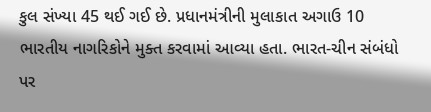કુલ સંખ્યા 45 થઈ ગઈ છે. પ્રધાનમંત્રીની મુલાકાત અગાઉ 10 ભારતીય નાગરિકોને મુક્ત કરવામાં આવ્યા હતા. ભારત-ચીન સંબંધો પર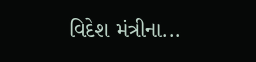વિદેશ મંત્રીના...